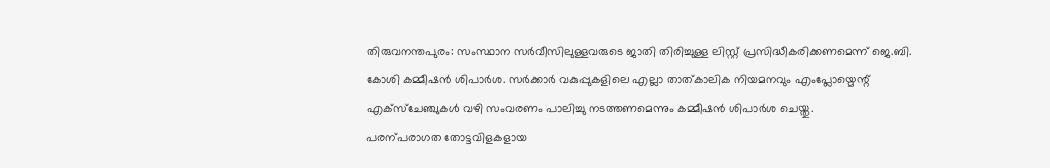തിരുവനന്തപുരം: സംസ്ഥാന സർവീസിലുള്ളവരുടെ ജാതി തിരിച്ചുള്ള ലിസ്റ്റ് പ്രസിദ്ധീകരിക്കണമെന്ന് ജെ.ബി. കോശി കമ്മീഷൻ ശിപാർശ. സർക്കാർ വകുപ്പുകളിലെ എല്ലാ താത്കാലിക നിയമനവും എംപ്ലോയ്മെന്റ് എക്സ്ചേഞ്ചുകൾ വഴി സംവരണം പാലിച്ചു നടത്തണമെന്നും കമ്മീഷൻ ശിപാർശ ചെയ്തു.
പരന്പരാഗത തോട്ടവിളകളായ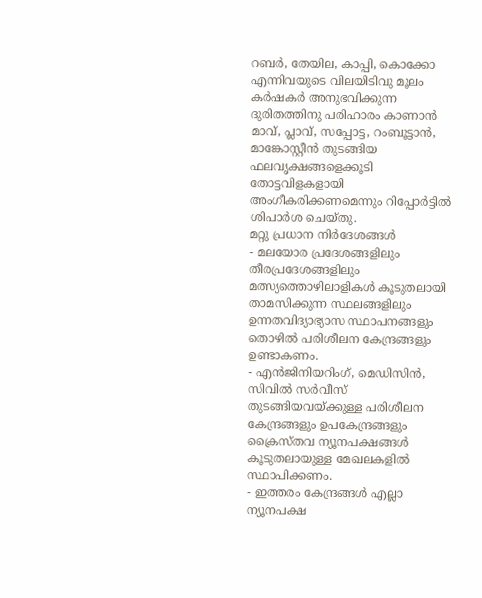റബർ, തേയില, കാപ്പി, കൊക്കോ എന്നിവയുടെ വിലയിടിവു മൂലം കർഷകർ അനുഭവിക്കുന്ന ദുരിതത്തിനു പരിഹാരം കാണാൻ മാവ്, പ്ലാവ്, സപ്പോട്ട, റംബൂട്ടാൻ, മാങ്കോസ്റ്റീൻ തുടങ്ങിയ ഫലവൃക്ഷങ്ങളെക്കൂടി തോട്ടവിളകളായി അംഗീകരിക്കണമെന്നും റിപ്പോർട്ടിൽ ശിപാർശ ചെയ്തു.
മറ്റു പ്രധാന നിർദേശങ്ങൾ
- മലയോര പ്രദേശങ്ങളിലും തീരപ്രദേശങ്ങളിലും മത്സ്യത്തൊഴിലാളികൾ കൂടുതലായി താമസിക്കുന്ന സ്ഥലങ്ങളിലും ഉന്നതവിദ്യാഭ്യാസ സ്ഥാപനങ്ങളും തൊഴിൽ പരിശീലന കേന്ദ്രങ്ങളും ഉണ്ടാകണം.
- എൻജിനിയറിംഗ്, മെഡിസിൻ, സിവിൽ സർവീസ് തുടങ്ങിയവയ്ക്കുള്ള പരിശീലന കേന്ദ്രങ്ങളും ഉപകേന്ദ്രങ്ങളും ക്രൈസ്തവ ന്യൂനപക്ഷങ്ങൾ കൂടുതലായുള്ള മേഖലകളിൽ സ്ഥാപിക്കണം.
- ഇത്തരം കേന്ദ്രങ്ങൾ എല്ലാ ന്യൂനപക്ഷ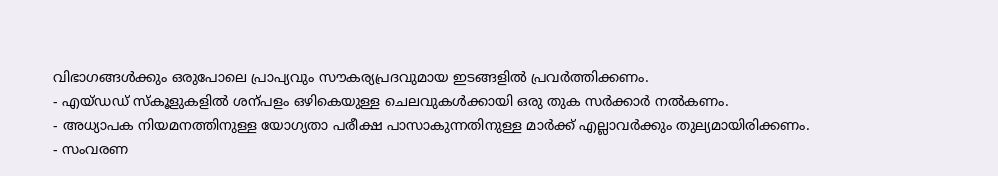വിഭാഗങ്ങൾക്കും ഒരുപോലെ പ്രാപ്യവും സൗകര്യപ്രദവുമായ ഇടങ്ങളിൽ പ്രവർത്തിക്കണം.
- എയ്ഡഡ് സ്കൂളുകളിൽ ശന്പളം ഒഴികെയുള്ള ചെലവുകൾക്കായി ഒരു തുക സർക്കാർ നൽകണം.
- അധ്യാപക നിയമനത്തിനുള്ള യോഗ്യതാ പരീക്ഷ പാസാകുന്നതിനുള്ള മാർക്ക് എല്ലാവർക്കും തുല്യമായിരിക്കണം.
- സംവരണ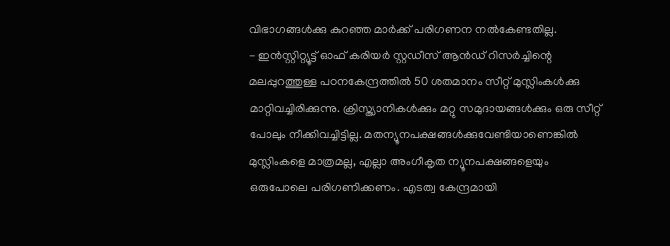വിഭാഗങ്ങൾക്കു കുറഞ്ഞ മാർക്ക് പരിഗണന നൽകേണ്ടതില്ല.
- ഇൻസ്റ്റിറ്റ്യൂട്ട് ഓഫ് കരിയർ സ്റ്റഡീസ് ആൻഡ് റിസർച്ചിന്റെ മലപ്പുറത്തുള്ള പഠനകേന്ദ്രത്തിൽ 50 ശതമാനം സീറ്റ് മുസ്ലിംകൾക്കു മാറ്റിവച്ചിരിക്കുന്നു. ക്രിസ്ത്യാനികൾക്കും മറ്റു സമുദായങ്ങൾക്കും ഒരു സീറ്റ് പോലും നീക്കിവച്ചിട്ടില്ല. മതന്യൂനപക്ഷങ്ങൾക്കുവേണ്ടിയാണെങ്കിൽ മുസ്ലിംകളെ മാത്രമല്ല, എല്ലാ അംഗീകൃത ന്യൂനപക്ഷങ്ങളെയും ഒരുപോലെ പരിഗണിക്കണം. എടത്വ കേന്ദ്രമായി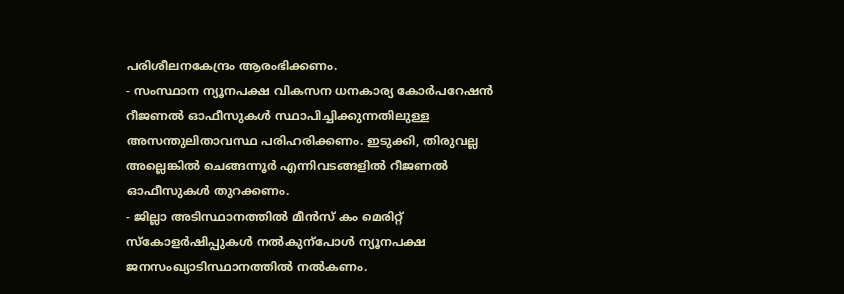പരിശീലനകേന്ദ്രം ആരംഭിക്കണം.
- സംസ്ഥാന ന്യൂനപക്ഷ വികസന ധനകാര്യ കോർപറേഷൻ റീജണൽ ഓഫീസുകൾ സ്ഥാപിച്ചിക്കുന്നതിലുള്ള അസന്തുലിതാവസ്ഥ പരിഹരിക്കണം. ഇടുക്കി, തിരുവല്ല അല്ലെങ്കിൽ ചെങ്ങന്നൂർ എന്നിവടങ്ങളിൽ റീജണൽ ഓഫീസുകൾ തുറക്കണം.
- ജില്ലാ അടിസ്ഥാനത്തിൽ മീൻസ് കം മെരിറ്റ് സ്കോളർഷിപ്പുകൾ നൽകുന്പോൾ ന്യൂനപക്ഷ ജനസംഖ്യാടിസ്ഥാനത്തിൽ നൽകണം.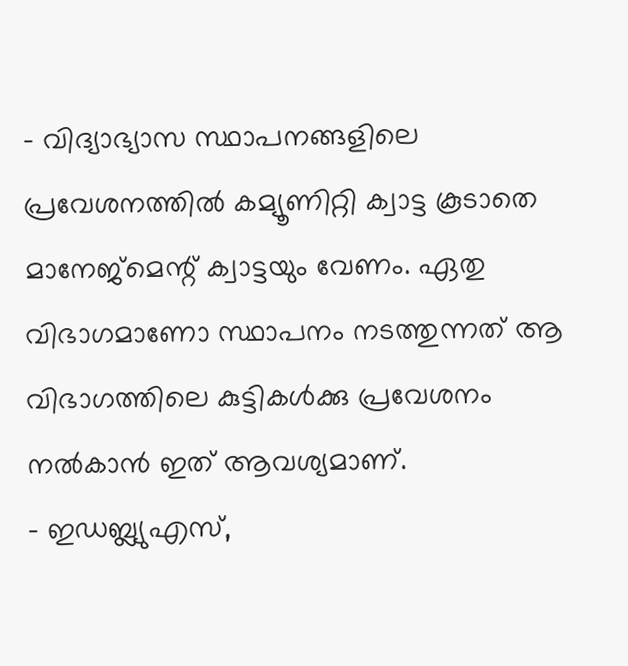- വിദ്യാഭ്യാസ സ്ഥാപനങ്ങളിലെ പ്രവേശനത്തിൽ കമ്യൂണിറ്റി ക്വാട്ട കൂടാതെ മാനേജ്മെന്റ് ക്വാട്ടയും വേണം. ഏതു വിഭാഗമാണോ സ്ഥാപനം നടത്തുന്നത് ആ വിഭാഗത്തിലെ കുട്ടികൾക്കു പ്രവേശനം നൽകാൻ ഇത് ആവശ്യമാണ്.
- ഇഡബ്ല്യുഎസ്,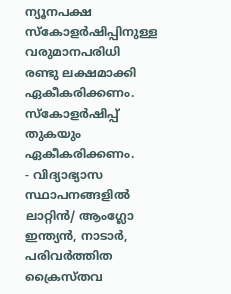ന്യൂനപക്ഷ സ്കോളർഷിപ്പിനുള്ള വരുമാനപരിധി രണ്ടു ലക്ഷമാക്കി ഏകീകരിക്കണം. സ്കോളർഷിപ്പ് തുകയും ഏകീകരിക്കണം.
- വിദ്യാഭ്യാസ സ്ഥാപനങ്ങളിൽ ലാറ്റിൻ/ ആംഗ്ലോ ഇന്ത്യൻ, നാടാർ, പരിവർത്തിത ക്രൈസ്തവ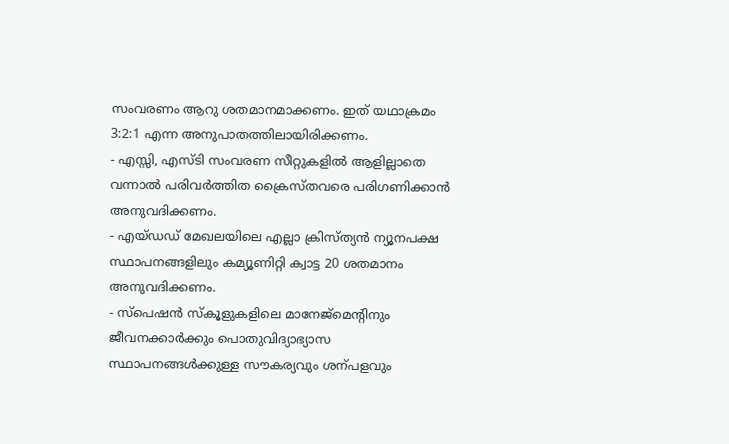സംവരണം ആറു ശതമാനമാക്കണം. ഇത് യഥാക്രമം 3:2:1 എന്ന അനുപാതത്തിലായിരിക്കണം.
- എസ്സി, എസ്ടി സംവരണ സീറ്റുകളിൽ ആളില്ലാതെ വന്നാൽ പരിവർത്തിത ക്രൈസ്തവരെ പരിഗണിക്കാൻ അനുവദിക്കണം.
- എയ്ഡഡ് മേഖലയിലെ എല്ലാ ക്രിസ്ത്യൻ ന്യൂനപക്ഷ സ്ഥാപനങ്ങളിലും കമ്യൂണിറ്റി ക്വാട്ട 20 ശതമാനം അനുവദിക്കണം.
- സ്പെഷൻ സ്കൂളുകളിലെ മാനേജ്മെന്റിനും ജീവനക്കാർക്കും പൊതുവിദ്യാഭ്യാസ സ്ഥാപനങ്ങൾക്കുള്ള സൗകര്യവും ശന്പളവും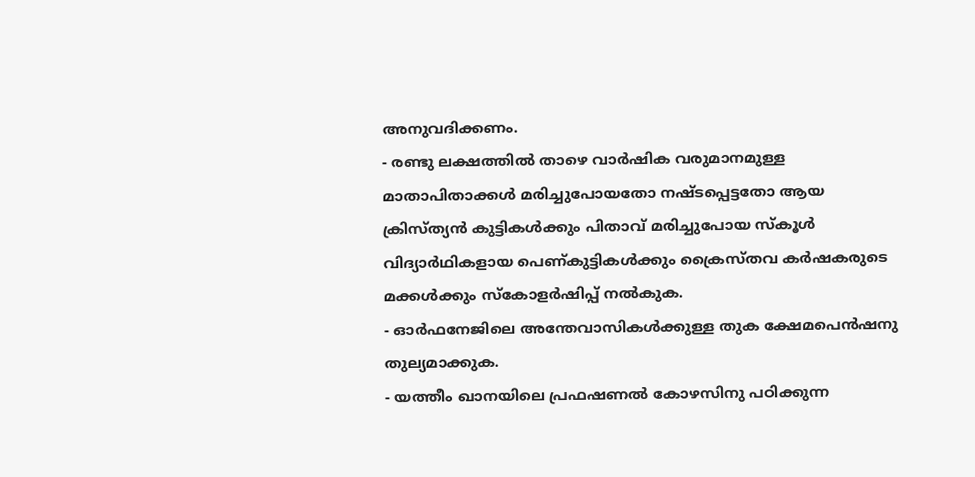അനുവദിക്കണം.
- രണ്ടു ലക്ഷത്തിൽ താഴെ വാർഷിക വരുമാനമുള്ള മാതാപിതാക്കൾ മരിച്ചുപോയതോ നഷ്ടപ്പെട്ടതോ ആയ ക്രിസ്ത്യൻ കുട്ടികൾക്കും പിതാവ് മരിച്ചുപോയ സ്കൂൾ വിദ്യാർഥികളായ പെണ്കുട്ടികൾക്കും ക്രൈസ്തവ കർഷകരുടെ മക്കൾക്കും സ്കോളർഷിപ്പ് നൽകുക.
- ഓർഫനേജിലെ അന്തേവാസികൾക്കുള്ള തുക ക്ഷേമപെൻഷനു തുല്യമാക്കുക.
- യത്തീം ഖാനയിലെ പ്രഫഷണൽ കോഴസിനു പഠിക്കുന്ന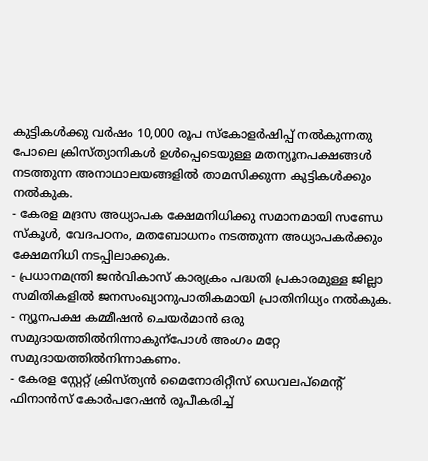കുട്ടികൾക്കു വർഷം 10,000 രൂപ സ്കോളർഷിപ്പ് നൽകുന്നതു പോലെ ക്രിസ്ത്യാനികൾ ഉൾപ്പെടെയുള്ള മതന്യൂനപക്ഷങ്ങൾ നടത്തുന്ന അനാഥാലയങ്ങളിൽ താമസിക്കുന്ന കുട്ടികൾക്കും നൽകുക.
- കേരള മദ്രസ അധ്യാപക ക്ഷേമനിധിക്കു സമാനമായി സണ്ഡേ സ്കൂൾ, വേദപഠനം, മതബോധനം നടത്തുന്ന അധ്യാപകർക്കും ക്ഷേമനിധി നടപ്പിലാക്കുക.
- പ്രധാനമന്ത്രി ജൻവികാസ് കാര്യക്രം പദ്ധതി പ്രകാരമുള്ള ജില്ലാ സമിതികളിൽ ജനസംഖ്യാനുപാതികമായി പ്രാതിനിധ്യം നൽകുക.
- ന്യൂനപക്ഷ കമ്മീഷൻ ചെയർമാൻ ഒരു സമുദായത്തിൽനിന്നാകുന്പോൾ അംഗം മറ്റേ സമുദായത്തിൽനിന്നാകണം.
- കേരള സ്റ്റേറ്റ് ക്രിസ്ത്യൻ മൈനോരിറ്റീസ് ഡെവലപ്മെന്റ് ഫിനാൻസ് കോർപറേഷൻ രൂപീകരിച്ച്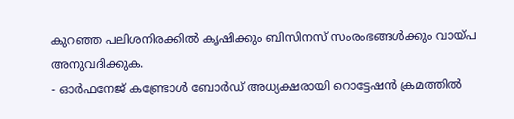കുറഞ്ഞ പലിശനിരക്കിൽ കൃഷിക്കും ബിസിനസ് സംരംഭങ്ങൾക്കും വായ്പ അനുവദിക്കുക.
- ഓർഫനേജ് കണ്ട്രോൾ ബോർഡ് അധ്യക്ഷരായി റൊട്ടേഷൻ ക്രമത്തിൽ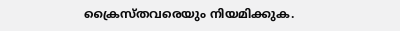ക്രൈസ്തവരെയും നിയമിക്കുക.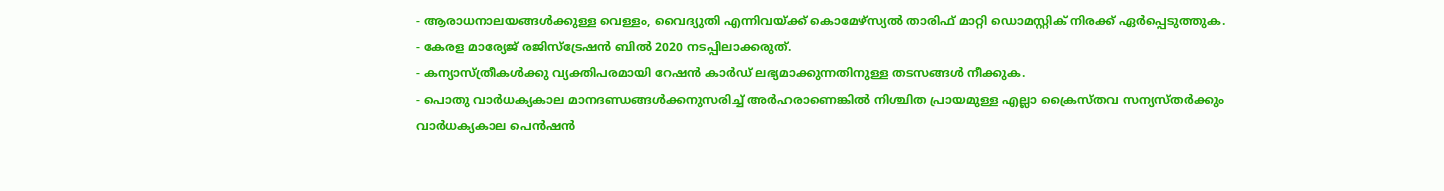- ആരാധനാലയങ്ങൾക്കുള്ള വെള്ളം, വൈദ്യുതി എന്നിവയ്ക്ക് കൊമേഴ്സ്യൽ താരിഫ് മാറ്റി ഡൊമസ്റ്റിക് നിരക്ക് ഏർപ്പെടുത്തുക.
- കേരള മാര്യേജ് രജിസ്ട്രേഷൻ ബിൽ 2020 നടപ്പിലാക്കരുത്.
- കന്യാസ്ത്രീകൾക്കു വ്യക്തിപരമായി റേഷൻ കാർഡ് ലഭ്യമാക്കുന്നതിനുള്ള തടസങ്ങൾ നീക്കുക.
- പൊതു വാർധക്യകാല മാനദണ്ഡങ്ങൾക്കനുസരിച്ച് അർഹരാണെങ്കിൽ നിശ്ചിത പ്രായമുള്ള എല്ലാ ക്രൈസ്തവ സന്യസ്തർക്കും വാർധക്യകാല പെൻഷൻ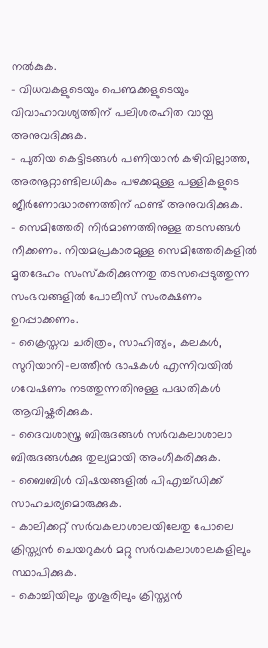നൽകുക.
- വിധവകളുടെയും പെണ്മക്കളുടെയും വിവാഹാവശ്യത്തിന് പലിശരഹിത വായ്പ അനുവദിക്കുക.
- പുതിയ കെട്ടിടങ്ങൾ പണിയാൻ കഴിവില്ലാത്ത, അരനൂറ്റാണ്ടിലധികം പഴക്കമുള്ള പള്ളികളുടെ ജീർണോദ്ധാരണത്തിന് ഫണ്ട് അനുവദിക്കുക.
- സെമിത്തേരി നിർമാണത്തിനുള്ള തടസങ്ങൾ നീക്കണം. നിയമപ്രകാരമുള്ള സെമിത്തേരികളിൽ മൃതദേഹം സംസ്കരിക്കുന്നതു തടസപ്പെടുത്തുന്ന സംഭവങ്ങളിൽ പോലീസ് സംരക്ഷണം ഉറപ്പാക്കണം.
- ക്രൈസ്തവ ചരിത്രം, സാഹിത്യം, കലകൾ, സുറിയാനി-ലത്തീൻ ഭാഷകൾ എന്നിവയിൽ ഗവേഷണം നടത്തുന്നതിനുള്ള പദ്ധതികൾ ആവിഷ്കരിക്കുക.
- ദൈവശാസ്ത്ര ബിരുദങ്ങൾ സർവകലാശാലാ ബിരുദങ്ങൾക്കു തുല്യമായി അംഗീകരിക്കുക.
- ബൈബിൾ വിഷയങ്ങളിൽ പിഎച്ച്ഡിക്ക് സാഹചര്യമൊരുക്കുക.
- കാലിക്കറ്റ് സർവകലാശാലയിലേതു പോലെ ക്രിസ്ത്യൻ ചെയറുകൾ മറ്റു സർവകലാശാലകളിലും സ്ഥാപിക്കുക.
- കൊച്ചിയിലും തൃശൂരിലും ക്രിസ്ത്യൻ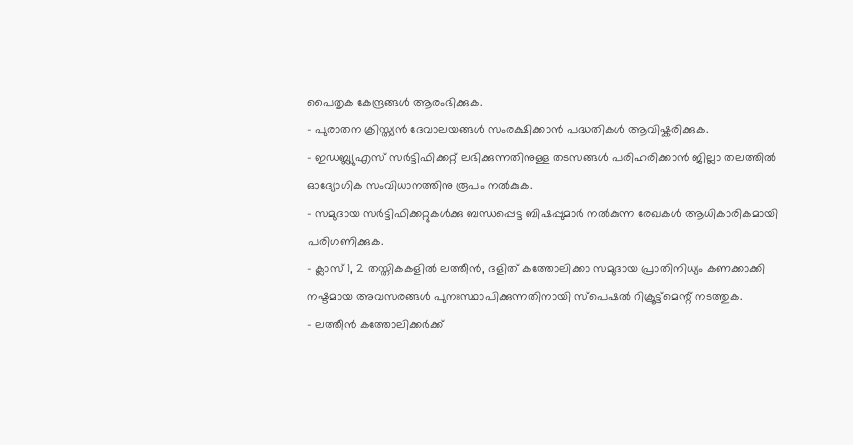പൈതൃക കേന്ദ്രങ്ങൾ ആരംഭിക്കുക.
- പുരാതന ക്രിസ്ത്യൻ ദേവാലയങ്ങൾ സംരക്ഷിക്കാൻ പദ്ധതികൾ ആവിഷ്കരിക്കുക.
- ഇഡബ്ല്യുഎസ് സർട്ടിഫിക്കറ്റ് ലഭിക്കുന്നതിനുള്ള തടസങ്ങൾ പരിഹരിക്കാൻ ജില്ലാ തലത്തിൽ ഓദ്യോഗിക സംവിധാനത്തിനു രൂപം നൽകുക.
- സമുദായ സർട്ടിഫിക്കറ്റുകൾക്കു ബന്ധപ്പെട്ട ബിഷപ്പുമാർ നൽകുന്ന രേഖകൾ ആധികാരികമായി പരിഗണിക്കുക.
- ക്ലാസ് 1, 2 തസ്തികകളിൽ ലത്തീൻ, ദളിത് കത്തോലിക്കാ സമുദായ പ്രാതിനിധ്യം കണക്കാക്കി നഷ്ടമായ അവസരങ്ങൾ പുനഃസ്ഥാപിക്കുന്നതിനായി സ്പെഷൽ റിക്രൂട്ട്മെന്റ് നടത്തുക.
- ലത്തീൻ കത്തോലിക്കർക്ക്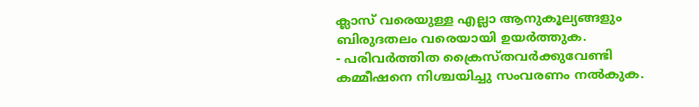ക്ലാസ് വരെയുള്ള എല്ലാ ആനുകൂല്യങ്ങളും ബിരുദതലം വരെയായി ഉയർത്തുക.
- പരിവർത്തിത ക്രൈസ്തവർക്കുവേണ്ടി കമ്മീഷനെ നിശ്ചയിച്ചു സംവരണം നൽകുക.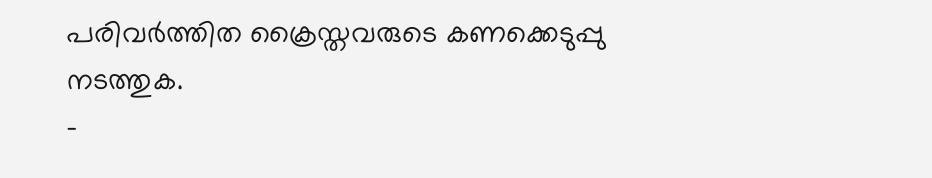പരിവർത്തിത ക്രൈസ്തവരുടെ കണക്കെടുപ്പു നടത്തുക.
-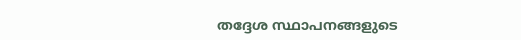തദ്ദേശ സ്ഥാപനങ്ങളുടെ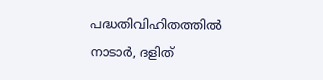പദ്ധതിവിഹിതത്തിൽ നാടാർ, ദളിത്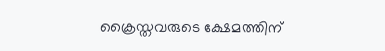ക്രൈസ്തവരുടെ ക്ഷേമത്തിന്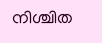നിശ്ചിത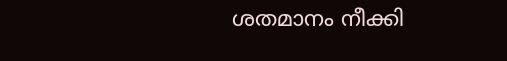ശതമാനം നീക്കി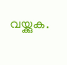വയ്ക്കുക.